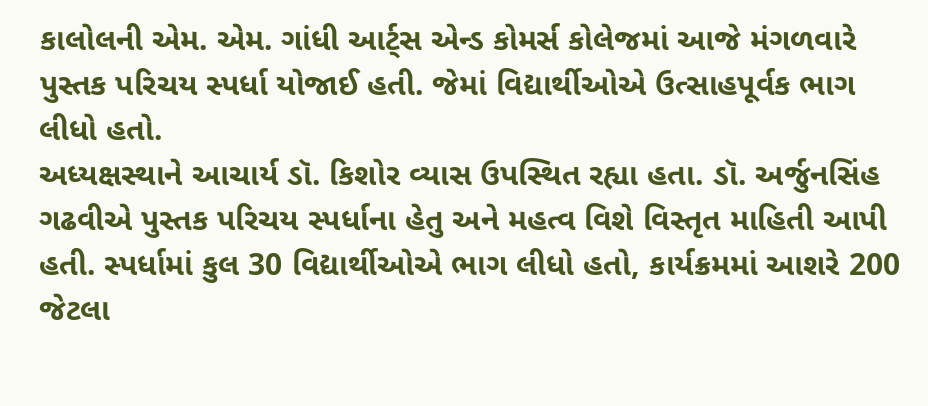કાલોલની એમ. એમ. ગાંધી આર્ટ્સ એન્ડ કોમર્સ કોલેજમાં આજે મંગળવારે પુસ્તક પરિચય સ્પર્ધા યોજાઈ હતી. જેમાં વિદ્યાર્થીઓએ ઉત્સાહપૂર્વક ભાગ લીધો હતો.
અધ્યક્ષસ્થાને આચાર્ય ડૉ. કિશોર વ્યાસ ઉપસ્થિત રહ્યા હતા. ડૉ. અર્જુનસિંહ ગઢવીએ પુસ્તક પરિચય સ્પર્ધાના હેતુ અને મહત્વ વિશે વિસ્તૃત માહિતી આપી હતી. સ્પર્ધામાં કુલ 30 વિદ્યાર્થીઓએ ભાગ લીધો હતો, કાર્યક્રમમાં આશરે 200 જેટલા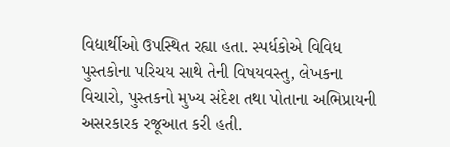વિદ્યાર્થીઓ ઉપસ્થિત રહ્યા હતા. સ્પર્ધકોએ વિવિધ પુસ્તકોના પરિચય સાથે તેની વિષયવસ્તુ, લેખકના વિચારો, પુસ્તકનો મુખ્ય સંદેશ તથા પોતાના અભિપ્રાયની અસરકારક રજૂઆત કરી હતી.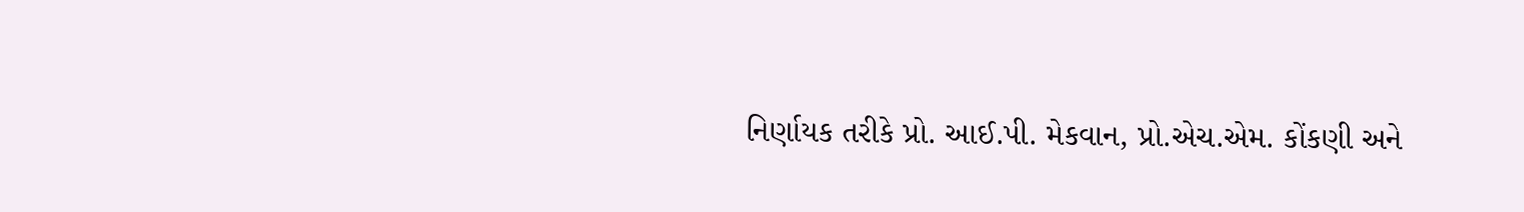નિર્ણાયક તરીકે પ્રો. આઈ.પી. મેકવાન, પ્રો.એચ.એમ. કોંકણી અને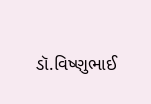ડૉ.વિષ્ણુભાઈ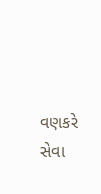વણકરે સેવા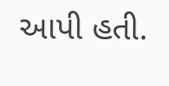આપી હતી.